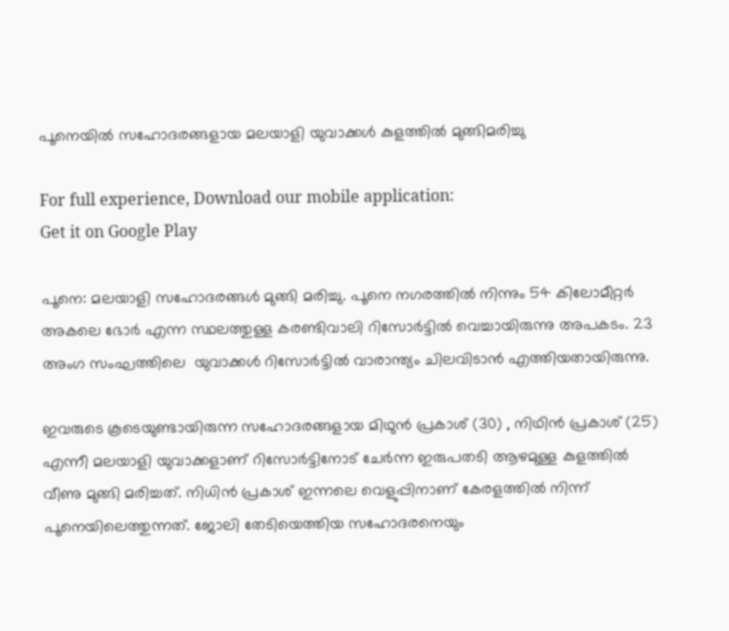പൂനെയില്‍ സഹോദരങ്ങളായ മലയാളി യുവാക്കള്‍ കുളത്തില്‍ മുങ്ങിമരിച്ചു

For full experience, Download our mobile application:
Get it on Google Play

പൂനെ: മലയാളി സഹോദരങ്ങള്‍ മുങ്ങി മരിച്ചു. പൂനെ നഗരത്തില്‍ നിന്നും 54 കിലോമീറ്റര്‍ അകലെ ഭോര്‍ എന്ന സ്ഥലത്തുള്ള കരണ്ടിവാലി റിസോര്‍ട്ടില്‍ വെച്ചായിരുന്നു അപകടം. 23 അംഗ സംഘത്തിലെ  യുവാക്കള്‍ റിസോര്‍ട്ടില്‍ വാരാന്ത്യം ചിലവിടാന്‍ എത്തിയതായിരുന്നു.

ഇവരുടെ കൂടെയുണ്ടായിരുന്ന സഹോദരങ്ങളായ മിഥുന്‍ പ്രകാശ് (30) , നിഥിന്‍ പ്രകാശ് (25) എന്നീ മലയാളി യുവാക്കളാണ് റിസോര്‍ട്ടിനോട് ചേര്‍ന്ന ഇരുപതടി ആഴമുള്ള കുളത്തില്‍ വീണു മുങ്ങി മരിച്ചത്. നിധിന്‍ പ്രകാശ് ഇന്നലെ വെളുപ്പിനാണ് കേരളത്തില്‍ നിന്ന് പൂനെയിലെത്തുന്നത്. ജോലി തേടിയെത്തിയ സഹോദരനെയും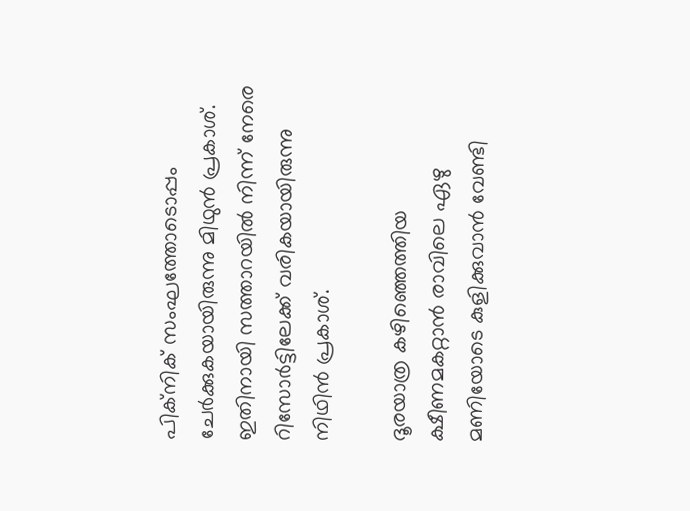പിക്‌നിക് സംഘത്തോടൊപ്പം ചേര്‍ക്കുകയായിരുന്നു മിഥുന്‍ പ്രകാശ്. ഇതിനായി സത്താറയില്‍ നിന്ന് നേരെ റിസോര്‍ട്ടിലേക്ക് വരികയായിരുന്നു നിഥിന്‍ പ്രകാശ്.

ദൂരയാത്ര കഴിഞ്ഞെത്തിയ ക്ഷീണമകറ്റാന്‍ രാവിലെ ഏഴു മണിയോടെ കുളിക്കുവാന്‍ വേണ്ടി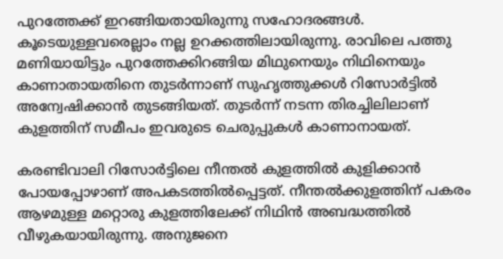പുറത്തേക്ക് ഇറങ്ങിയതായിരുന്നു സഹോദരങ്ങള്‍. കൂടെയുള്ളവരെല്ലാം നല്ല ഉറക്കത്തിലായിരുന്നു. രാവിലെ പത്തു മണിയായിട്ടും പുറത്തേക്കിറങ്ങിയ മിഥുനെയും നിഥിനെയും കാണാതായതിനെ തുടര്‍ന്നാണ് സുഹൃത്തുക്കള്‍ റിസോര്‍ട്ടില്‍ അന്വേഷിക്കാന്‍ തുടങ്ങിയത്. തുടര്‍ന്ന് നടന്ന തിരച്ചിലിലാണ് കുളത്തിന് സമീപം ഇവരുടെ ചെരുപ്പുകള്‍ കാണാനായത്.

കരണ്ടിവാലി റിസോര്‍ട്ടിലെ നീന്തല്‍ കുളത്തില്‍ കുളിക്കാന്‍ പോയപ്പോഴാണ് അപകടത്തില്‍പ്പെട്ടത്. നീന്തല്‍ക്കുളത്തിന് പകരം ആഴമുള്ള മറ്റൊരു കുളത്തിലേക്ക് നിഥിന്‍ അബദ്ധത്തില്‍ വീഴുകയായിരുന്നു. അനുജനെ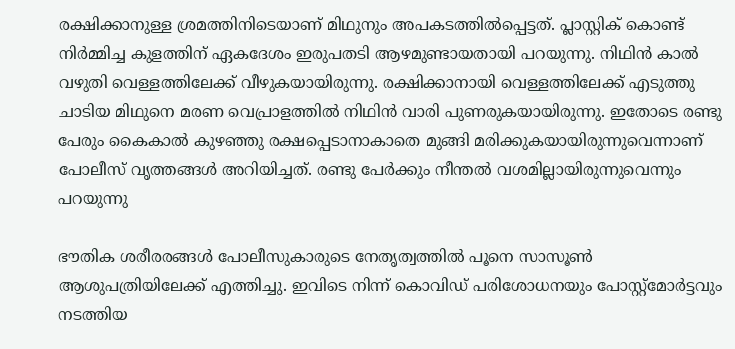രക്ഷിക്കാനുള്ള ശ്രമത്തിനിടെയാണ് മിഥുനും അപകടത്തില്‍പ്പെട്ടത്. പ്ലാസ്റ്റിക് കൊണ്ട് നിര്‍മ്മിച്ച കുളത്തിന് ഏകദേശം ഇരുപതടി ആഴമുണ്ടായതായി പറയുന്നു. നിഥിന്‍ കാല്‍ വഴുതി വെള്ളത്തിലേക്ക് വീഴുകയായിരുന്നു. രക്ഷിക്കാനായി വെള്ളത്തിലേക്ക് എടുത്തു ചാടിയ മിഥുനെ മരണ വെപ്രാളത്തില്‍ നിഥിന്‍ വാരി പുണരുകയായിരുന്നു. ഇതോടെ രണ്ടു പേരും കൈകാല്‍ കുഴഞ്ഞു രക്ഷപ്പെടാനാകാതെ മുങ്ങി മരിക്കുകയായിരുന്നുവെന്നാണ് പോലീസ് വൃത്തങ്ങള്‍ അറിയിച്ചത്. രണ്ടു പേര്‍ക്കും നീന്തല്‍ വശമില്ലായിരുന്നുവെന്നും പറയുന്നു

ഭൗതിക ശരീരരങ്ങള്‍ പോലീസുകാരുടെ നേതൃത്വത്തില്‍ പൂനെ സാസൂണ്‍ ആശുപത്രിയിലേക്ക് എത്തിച്ചു. ഇവിടെ നിന്ന് കൊവിഡ് പരിശോധനയും പോസ്റ്റ്മോര്‍ട്ടവും നടത്തിയ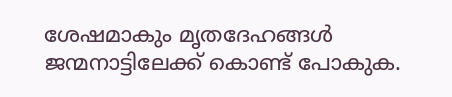ശേഷമാകും മൃതദേഹങ്ങള്‍ ജന്മനാട്ടിലേക്ക് കൊണ്ട് പോകുക.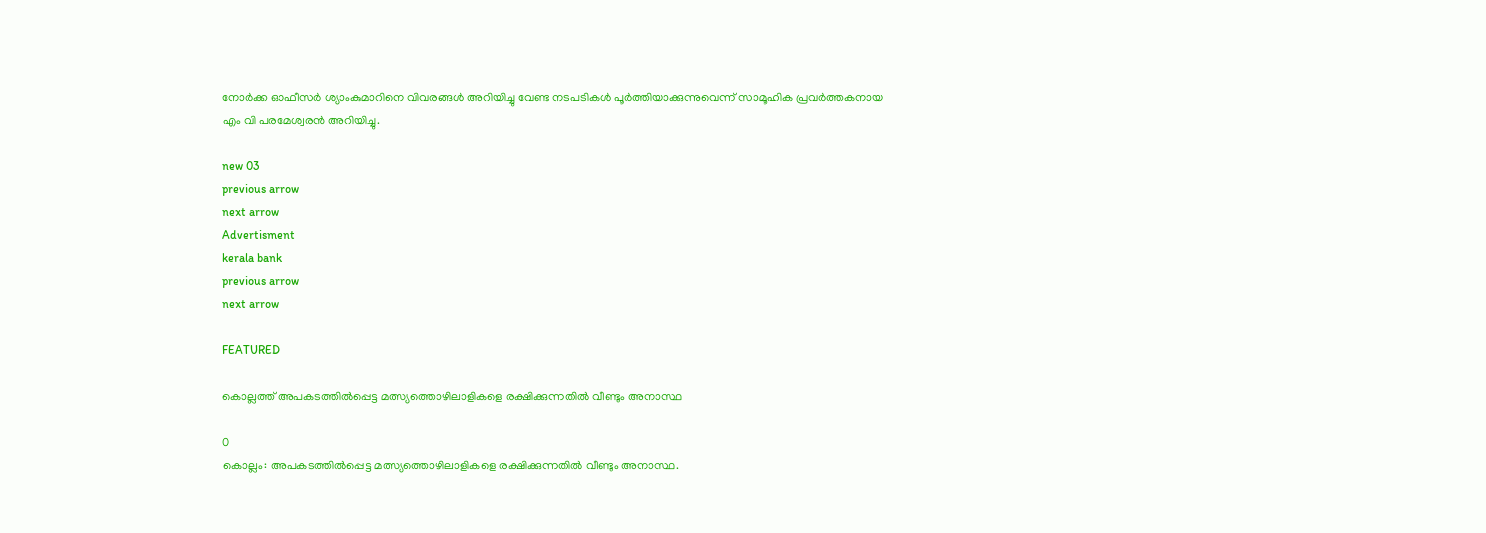നോര്‍ക്ക ഓഫീസര്‍ ശ്യാംകുമാറിനെ വിവരങ്ങള്‍ അറിയിച്ചു വേണ്ട നടപടികള്‍ പൂര്‍ത്തിയാക്കുന്നുവെന്ന് സാമൂഹിക പ്രവര്‍ത്തകനായ എം വി പരമേശ്വരന്‍ അറിയിച്ചു.

new 03
previous arrow
next arrow
Advertisment
kerala bank
previous arrow
next arrow

FEATURED

കൊല്ലത്ത് അപകടത്തിൽപ്പെട്ട മത്സ്യത്തൊഴിലാളികളെ രക്ഷിക്കുന്നതിൽ വീണ്ടും അനാസ്ഥ

0
കൊല്ലം: അപകടത്തിൽപ്പെട്ട മത്സ്യത്തൊഴിലാളികളെ രക്ഷിക്കുന്നതിൽ വീണ്ടും അനാസ്ഥ.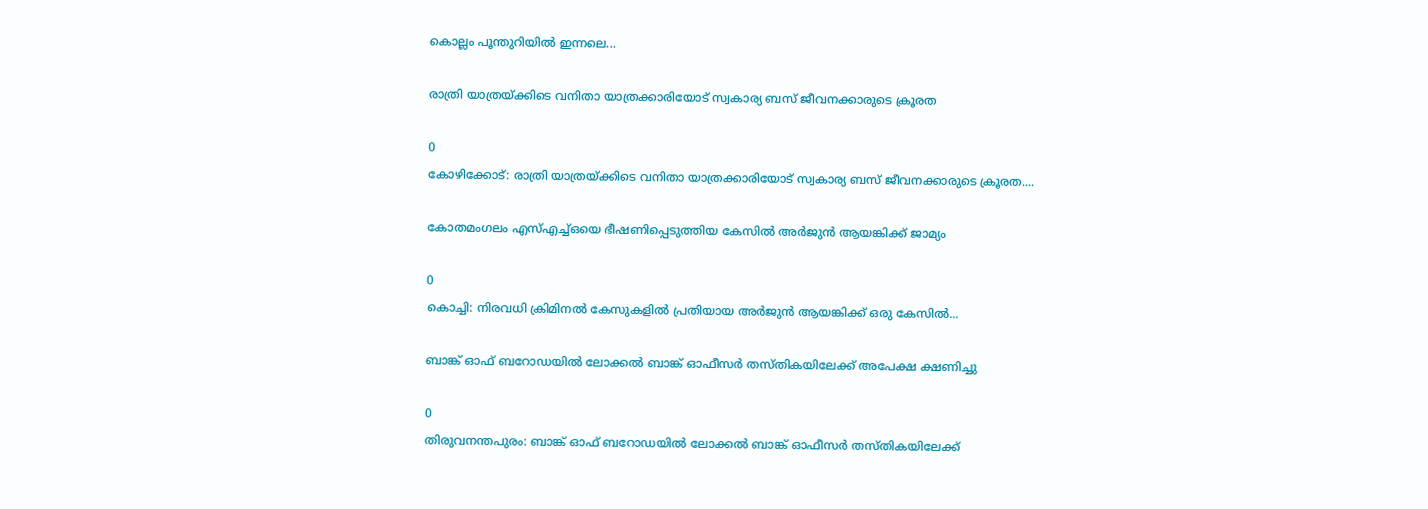കൊല്ലം പൂന്തുറിയിൽ ഇന്നലെ...

രാത്രി യാത്രയ്‌ക്കിടെ വനിതാ യാത്രക്കാരിയോട് സ്വകാര്യ ബസ് ജീവനക്കാരുടെ ക്രൂരത

0
കോഴിക്കോട്: രാത്രി യാത്രയ്‌ക്കിടെ വനിതാ യാത്രക്കാരിയോട് സ്വകാര്യ ബസ് ജീവനക്കാരുടെ ക്രൂരത....

കോതമംഗലം എസ്എച്ച്ഒയെ ഭീഷണിപ്പെടുത്തിയ കേസിൽ അർജുൻ ആയങ്കിക്ക് ജാമ്യം

0
കൊച്ചി: നിരവധി ക്രിമിനല്‍ കേസുകളില്‍ പ്രതിയായ അർജുൻ ആയങ്കിക്ക് ഒരു കേസിൽ...

ബാങ്ക് ഓഫ് ബറോഡയിൽ ലോക്കൽ ബാങ്ക് ഓഫീസർ തസ്തികയിലേക്ക് അപേക്ഷ ക്ഷണിച്ചു

0
തിരുവനന്തപുരം: ബാങ്ക് ഓഫ് ബറോഡയിൽ ലോക്കൽ ബാങ്ക് ഓഫീസർ തസ്തികയിലേക്ക്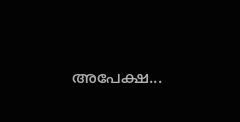അപേക്ഷ...